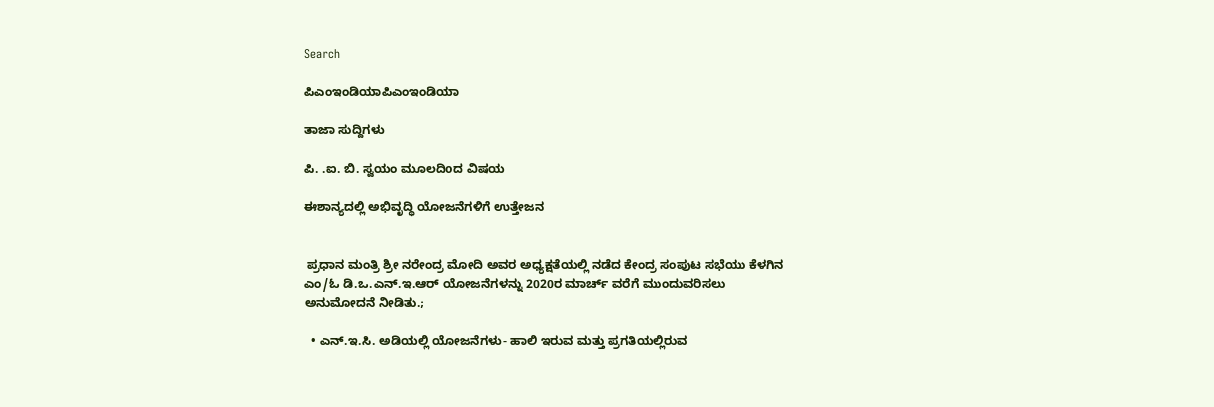Search

ಪಿಎಂಇಂಡಿಯಾಪಿಎಂಇಂಡಿಯಾ

ತಾಜಾ ಸುದ್ದಿಗಳು

ಪಿ. .ಐ. ಬಿ. ಸ್ವಯಂ ಮೂಲದಿoದ ವಿಷಯ

ಈಶಾನ್ಯದಲ್ಲಿ ಅಭಿವೃದ್ಧಿ ಯೋಜನೆಗಳಿಗೆ ಉತ್ತೇಜನ


 ಪ್ರಧಾನ ಮಂತ್ರಿ ಶ್ರೀ ನರೇಂದ್ರ ಮೋದಿ ಅವರ ಅಧ್ಯಕ್ಷತೆಯಲ್ಲಿ ನಡೆದ ಕೇಂದ್ರ ಸಂಪುಟ ಸಭೆಯು ಕೆಳಗಿನ ಎಂ/ಓ ಡಿ.ಒ.ಎನ್.ಇ.ಆರ್ ಯೋಜನೆಗಳನ್ನು 2020ರ ಮಾರ್ಚ್ ವರೆಗೆ ಮುಂದುವರಿಸಲು ಅನುಮೋದನೆ ನೀಡಿತು.;

  • ಎನ್.ಇ.ಸಿ. ಅಡಿಯಲ್ಲಿ ಯೋಜನೆಗಳು- ಹಾಲಿ ಇರುವ ಮತ್ತು ಪ್ರಗತಿಯಲ್ಲಿರುವ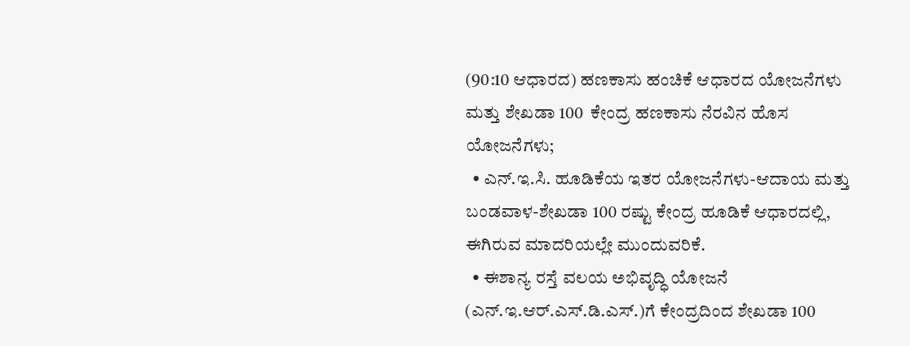(90:10 ಆಧಾರದ) ಹಣಕಾಸು ಹಂಚಿಕೆ ಆಧಾರದ ಯೋಜನೆಗಳು ಮತ್ತು ಶೇಖಡಾ 100  ಕೇಂದ್ರ ಹಣಕಾಸು ನೆರವಿನ ಹೊಸ ಯೋಜನೆಗಳು;
  • ಎನ್.ಇ.ಸಿ. ಹೂಡಿಕೆಯ ಇತರ ಯೋಜನೆಗಳು-ಆದಾಯ ಮತ್ತು ಬಂಡವಾಳ-ಶೇಖಡಾ 100 ರಷ್ಟು ಕೇಂದ್ರ ಹೂಡಿಕೆ ಆಧಾರದಲ್ಲಿ, ಈಗಿರುವ ಮಾದರಿಯಲ್ಲೇ ಮುಂದುವರಿಕೆ.
  • ಈಶಾನ್ಯ ರಸ್ತೆ ವಲಯ ಅಭಿವೃದ್ಧಿ ಯೋಜನೆ (ಎನ್.ಇ.ಆರ್.ಎಸ್.ಡಿ.ಎಸ್.)ಗೆ ಕೇಂದ್ರದಿಂದ ಶೇಖಡಾ 100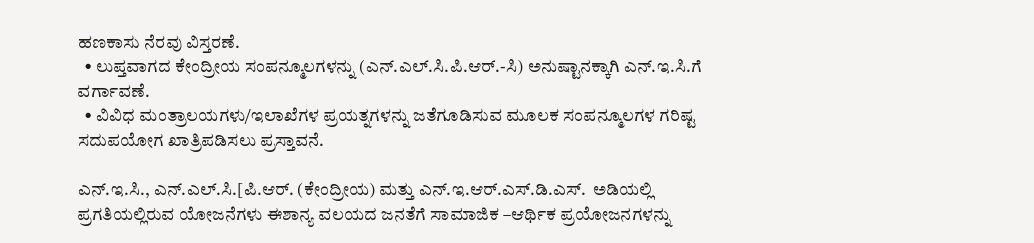ಹಣಕಾಸು ನೆರವು ವಿಸ್ತರಣೆ.
  • ಲುಪ್ತವಾಗದ ಕೇಂದ್ರೀಯ ಸಂಪನ್ಮೂಲಗಳನ್ನು (ಎನ್.ಎಲ್.ಸಿ.ಪಿ.ಆರ್.-ಸಿ) ಅನುಷ್ಟಾನಕ್ಕಾಗಿ ಎನ್.ಇ.ಸಿ.ಗೆ ವರ್ಗಾವಣೆ.
  • ವಿವಿಧ ಮಂತ್ರಾಲಯಗಳು/ಇಲಾಖೆಗಳ ಪ್ರಯತ್ನಗಳನ್ನು ಜತೆಗೂಡಿಸುವ ಮೂಲಕ ಸಂಪನ್ಮೂಲಗಳ ಗರಿಷ್ಟ ಸದುಪಯೋಗ ಖಾತ್ರಿಪಡಿಸಲು ಪ್ರಸ್ತಾವನೆ.

ಎನ್.ಇ.ಸಿ., ಎನ್.ಎಲ್.ಸಿ.[ಪಿ.ಆರ್. (ಕೇಂದ್ರೀಯ) ಮತ್ತು ಎನ್.ಇ.ಆರ್.ಎಸ್.ಡಿ.ಎಸ್.  ಅಡಿಯಲ್ಲಿ ಪ್ರಗತಿಯಲ್ಲಿರುವ ಯೋಜನೆಗಳು ಈಶಾನ್ಯ ವಲಯದ ಜನತೆಗೆ ಸಾಮಾಜಿಕ –ಆರ್ಥಿಕ ಪ್ರಯೋಜನಗಳನ್ನು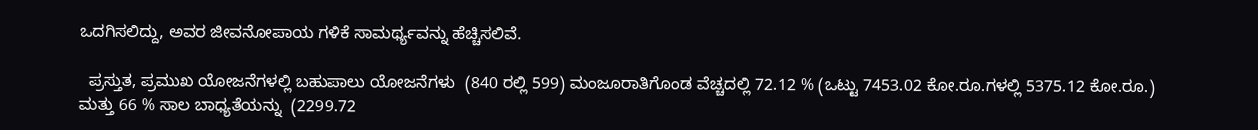ಒದಗಿಸಲಿದ್ದು, ಅವರ ಜೀವನೋಪಾಯ ಗಳಿಕೆ ಸಾಮರ್ಥ್ಯವನ್ನು ಹೆಚ್ಚಿಸಲಿವೆ.

  ಪ್ರಸ್ತುತ, ಪ್ರಮುಖ ಯೋಜನೆಗಳಲ್ಲಿ ಬಹುಪಾಲು ಯೋಜನೆಗಳು  (840 ರಲ್ಲಿ 599) ಮಂಜೂರಾತಿಗೊಂಡ ವೆಚ್ಚದಲ್ಲಿ 72.12 % (ಒಟ್ಟು 7453.02 ಕೋ.ರೂ.ಗಳಲ್ಲಿ 5375.12 ಕೋ.ರೂ.) ಮತ್ತು 66 % ಸಾಲ ಬಾಧ್ಯತೆಯನ್ನು  (2299.72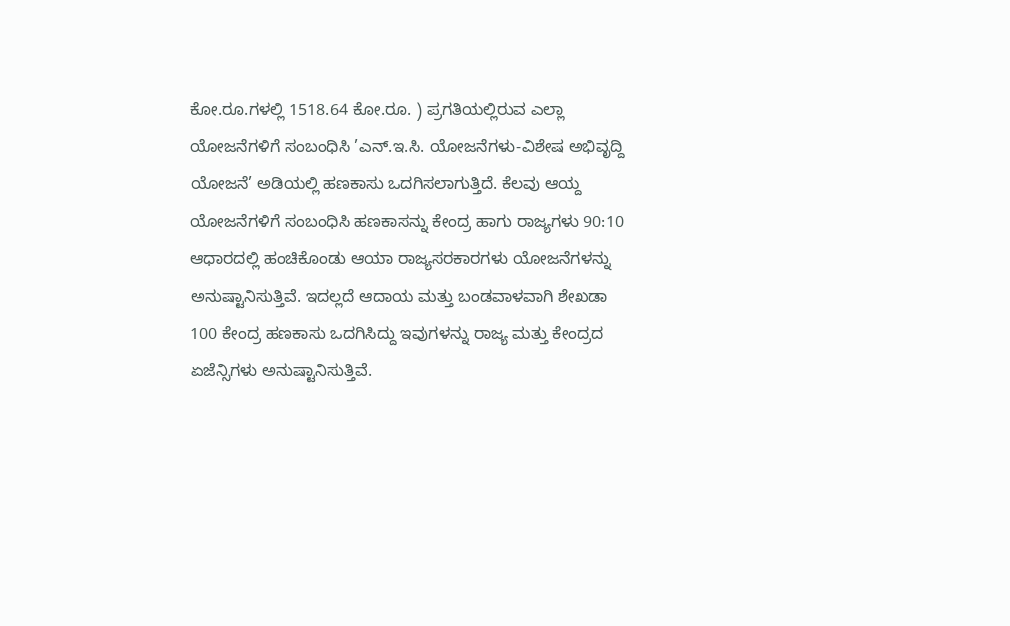ಕೋ.ರೂ.ಗಳಲ್ಲಿ 1518.64 ಕೋ.ರೂ. ) ಪ್ರಗತಿಯಲ್ಲಿರುವ ಎಲ್ಲಾ ಯೋಜನೆಗಳಿಗೆ ಸಂಬಂಧಿಸಿ ’ಎನ್.ಇ.ಸಿ. ಯೋಜನೆಗಳು-ವಿಶೇಷ ಅಭಿವೃದ್ದಿ ಯೋಜನೆ’ ಅಡಿಯಲ್ಲಿ ಹಣಕಾಸು ಒದಗಿಸಲಾಗುತ್ತಿದೆ. ಕೆಲವು ಆಯ್ದ ಯೋಜನೆಗಳಿಗೆ ಸಂಬಂಧಿಸಿ ಹಣಕಾಸನ್ನು ಕೇಂದ್ರ ಹಾಗು ರಾಜ್ಯಗಳು 90:10  ಆಧಾರದಲ್ಲಿ ಹಂಚಿಕೊಂಡು ಆಯಾ ರಾಜ್ಯಸರಕಾರಗಳು ಯೋಜನೆಗಳನ್ನು ಅನುಷ್ಟಾನಿಸುತ್ತಿವೆ. ಇದಲ್ಲದೆ ಆದಾಯ ಮತ್ತು ಬಂಡವಾಳವಾಗಿ ಶೇಖಡಾ 100 ಕೇಂದ್ರ ಹಣಕಾಸು ಒದಗಿಸಿದ್ದು ಇವುಗಳನ್ನು ರಾಜ್ಯ ಮತ್ತು ಕೇಂದ್ರದ ಏಜೆನ್ಸಿಗಳು ಅನುಷ್ಟಾನಿಸುತ್ತಿವೆ.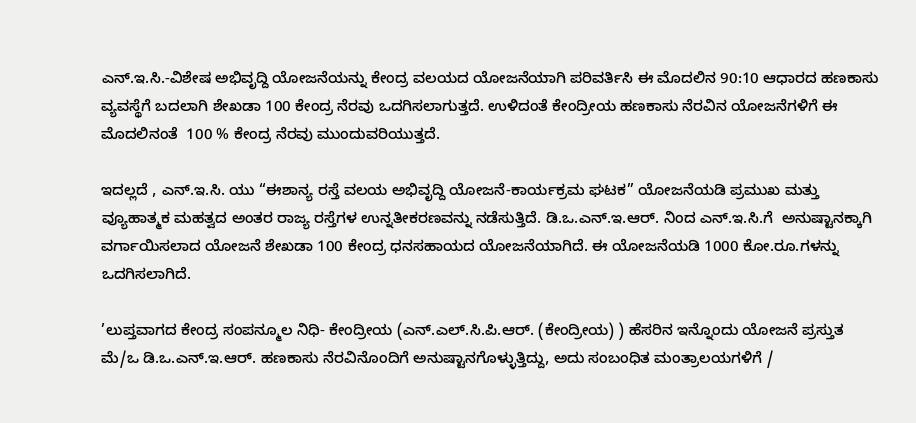ಎನ್.ಇ.ಸಿ.-ವಿಶೇಷ ಅಭಿವೃದ್ದಿ ಯೋಜನೆಯನ್ನು ಕೇಂದ್ರ ವಲಯದ ಯೋಜನೆಯಾಗಿ ಪರಿವರ್ತಿಸಿ ಈ ಮೊದಲಿನ 90:10 ಆಧಾರದ ಹಣಕಾಸು ವ್ಯವಸ್ಥೆಗೆ ಬದಲಾಗಿ ಶೇಖಡಾ 100 ಕೇಂದ್ರ ನೆರವು ಒದಗಿಸಲಾಗುತ್ತದೆ. ಉಳಿದಂತೆ ಕೇಂದ್ರೀಯ ಹಣಕಾಸು ನೆರವಿನ ಯೋಜನೆಗಳಿಗೆ ಈ ಮೊದಲಿನಂತೆ  100 % ಕೇಂದ್ರ ನೆರವು ಮುಂದುವರಿಯುತ್ತದೆ.

ಇದಲ್ಲದೆ , ಎನ್.ಇ.ಸಿ. ಯು “ಈಶಾನ್ಯ ರಸ್ತೆ ವಲಯ ಅಭಿವೃದ್ದಿ ಯೋಜನೆ-ಕಾರ್ಯಕ್ರಮ ಘಟಕ” ಯೋಜನೆಯಡಿ ಪ್ರಮುಖ ಮತ್ತು ವ್ಯೂಹಾತ್ಮಕ ಮಹತ್ವದ ಅಂತರ ರಾಜ್ಯ ರಸ್ತೆಗಳ ಉನ್ನತೀಕರಣವನ್ನು ನಡೆಸುತ್ತಿದೆ. ಡಿ.ಒ.ಎನ್.ಇ.ಆರ್. ನಿಂದ ಎನ್.ಇ.ಸಿ.ಗೆ  ಅನುಷ್ಟಾನಕ್ಕಾಗಿ ವರ್ಗಾಯಿಸಲಾದ ಯೋಜನೆ ಶೇಖಡಾ 100 ಕೇಂದ್ರ ಧನಸಹಾಯದ ಯೋಜನೆಯಾಗಿದೆ. ಈ ಯೋಜನೆಯಡಿ 1000 ಕೋ.ರೂ.ಗಳನ್ನು ಒದಗಿಸಲಾಗಿದೆ.

’ಲುಪ್ತವಾಗದ ಕೇಂದ್ರ ಸಂಪನ್ಮೂಲ ನಿಧಿ- ಕೇಂದ್ರೀಯ (ಎನ್.ಎಲ್.ಸಿ.ಪಿ.ಆರ್. (ಕೇಂದ್ರೀಯ) ) ಹೆಸರಿನ ಇನ್ನೊಂದು ಯೋಜನೆ ಪ್ರಸ್ತುತ ಮೆ/ಒ ಡಿ.ಒ.ಎನ್.ಇ.ಆರ್. ಹಣಕಾಸು ನೆರವಿನೊಂದಿಗೆ ಅನುಷ್ಟಾನಗೊಳ್ಳುತ್ತಿದ್ದು, ಅದು ಸಂಬಂಧಿತ ಮಂತ್ರಾಲಯಗಳಿಗೆ /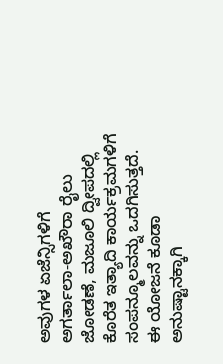ಅವುಗಳ ಏಜೆನ್ಸಿಗಳಿಗೆ  ಅಗರ್ತಾಲಾ-ಅಖೌರಾ ರೈಲು ಜೋಡಣೆ, ಮಜೂಲಿ ದ್ವೀಪದಲ್ಲಿ ಕೊರೆತ ಇತ್ಯಾದಿ ಕಾರ್ಯಕ್ರಮಗಳಿಗೆ ಸಂಪನ್ಮೂಲವನ್ನು ಒದಗಿಸುತ್ತದೆ. ಈ ಯೋಜನೆ ಕೂಡಾ ಅನುಷ್ಟಾನಕ್ಕಾಗಿ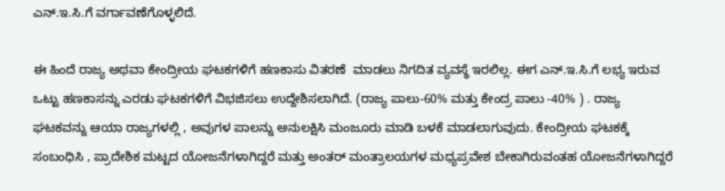ಎನ್.ಇ.ಸಿ.ಗೆ ವರ್ಗಾವಣೆಗೊಳ್ಳಲಿದೆ.

ಈ ಹಿಂದೆ ರಾಜ್ಯ ಅಥವಾ ಕೇಂದ್ರೀಯ ಘಟಕಗಳಿಗೆ ಹಣಕಾಸು ವಿತರಣೆ  ಮಾಡಲು ನಿಗದಿತ ವ್ಯವಸ್ಥೆ ಇರಲಿಲ್ಲ. ಈಗ ಎನ್.ಇ.ಸಿ.ಗೆ ಲಭ್ಯ ಇರುವ ಒಟ್ಟು ಹಣಕಾಸನ್ನು ಎರಡು ಘಟಕಗಳಿಗೆ ವಿಭಜಿಸಲು ಉದ್ದೇಶಿಸಲಾಗಿದೆ. (ರಾಜ್ಯ ಪಾಲು-60% ಮತ್ತು ಕೇಂದ್ರ ಪಾಲು -40% ) . ರಾಜ್ಯ ಘಟಕವನ್ನು ಆಯಾ ರಾಜ್ಯಗಳಲ್ಲಿ , ಅವುಗಳ ಪಾಲನ್ನು ಅನುಲಕ್ಷಿಸಿ ಮಂಜೂರು ಮಾಡಿ ಬಳಕೆ ಮಾಡಲಾಗುವುದು. ಕೇಂದ್ರೀಯ ಘಟಕಕ್ಕೆ ಸಂಬಂಧಿಸಿ , ಪ್ರಾದೇಶಿಕ ಮಟ್ಟದ ಯೋಜನೆಗಳಾಗಿದ್ದರೆ ಮತ್ತು ಅಂತರ್ ಮಂತ್ರಾಲಯಗಳ ಮಧ್ಯಪ್ರವೇಶ ಬೇಕಾಗಿರುವಂತಹ ಯೋಜನೆಗಳಾಗಿದ್ದರೆ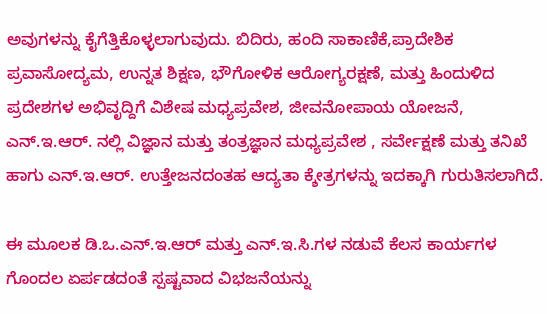ಅವುಗಳನ್ನು ಕೈಗೆತ್ತಿಕೊಳ್ಳಲಾಗುವುದು. ಬಿದಿರು, ಹಂದಿ ಸಾಕಾಣಿಕೆ,ಪ್ರಾದೇಶಿಕ ಪ್ರವಾಸೋದ್ಯಮ, ಉನ್ನತ ಶಿಕ್ಷಣ, ಭೌಗೋಳಿಕ ಆರೋಗ್ಯರಕ್ಷಣೆ, ಮತ್ತು ಹಿಂದುಳಿದ ಪ್ರದೇಶಗಳ ಅಭಿವೃದ್ದಿಗೆ ವಿಶೇಷ ಮಧ್ಯಪ್ರವೇಶ, ಜೀವನೋಪಾಯ ಯೋಜನೆ, ಎನ್.ಇ.ಆರ್. ನಲ್ಲಿ ವಿಜ್ಞಾನ ಮತ್ತು ತಂತ್ರಜ್ಞಾನ ಮಧ್ಯಪ್ರವೇಶ , ಸರ್ವೇಕ್ಷಣೆ ಮತ್ತು ತನಿಖೆ ಹಾಗು ಎನ್.ಇ.ಆರ್. ಉತ್ತೇಜನದಂತಹ ಆದ್ಯತಾ ಕ್ಶೇತ್ರಗಳನ್ನು ಇದಕ್ಕಾಗಿ ಗುರುತಿಸಲಾಗಿದೆ.

ಈ ಮೂಲಕ ಡಿ.ಒ.ಎನ್.ಇ.ಆರ್ ಮತ್ತು ಎನ್.ಇ.ಸಿ.ಗಳ ನಡುವೆ ಕೆಲಸ ಕಾರ್ಯಗಳ ಗೊಂದಲ ಏರ್ಪಡದಂತೆ ಸ್ಪಷ್ಟವಾದ ವಿಭಜನೆಯನ್ನು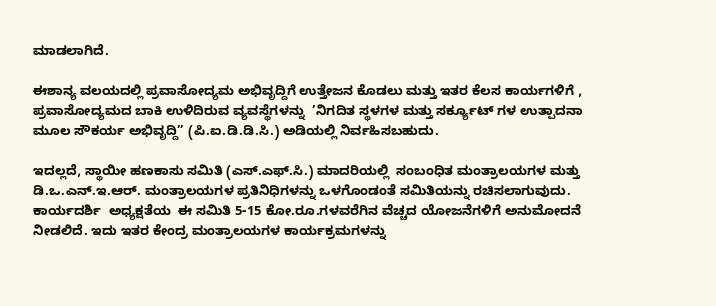ಮಾಡಲಾಗಿದೆ.

ಈಶಾನ್ಯ ವಲಯದಲ್ಲಿ ಪ್ರವಾಸೋದ್ಯಮ ಅಭಿವೃದ್ದಿಗೆ ಉತ್ತೇಜನ ಕೊಡಲು ಮತ್ತು ಇತರ ಕೆಲಸ ಕಾರ್ಯಗಳಿಗೆ , ಪ್ರವಾಸೋದ್ಯಮದ ಬಾಕಿ ಉಳಿದಿರುವ ವ್ಯವಸ್ಥೆಗಳನ್ನು  ’ನಿಗದಿತ ಸ್ಥಳಗಳ ಮತ್ತು ಸರ್ಕ್ಯೂಟ್ ಗಳ ಉತ್ಪಾದನಾ ಮೂಲ ಸೌಕರ್ಯ ಅಭಿವೃದ್ದಿ” (ಪಿ.ಐ.ಡಿ.ಡಿ.ಸಿ.) ಅಡಿಯಲ್ಲಿ ನಿರ್ವಹಿಸಬಹುದು.

ಇದಲ್ಲದೆ, ಸ್ಥಾಯೀ ಹಣಕಾಸು ಸಮಿತಿ (ಎಸ್.ಎಫ್.ಸಿ.) ಮಾದರಿಯಲ್ಲಿ  ಸಂಬಂಧಿತ ಮಂತ್ರಾಲಯಗಳ ಮತ್ತು ಡಿ.ಒ.ಎನ್.ಇ.ಆರ್. ಮಂತ್ರಾಲಯಗಳ ಪ್ರತಿನಿಧಿಗಳನ್ನು ಒಳಗೊಂಡಂತೆ ಸಮಿತಿಯನ್ನು ರಚಿಸಲಾಗುವುದು. ಕಾರ್ಯದರ್ಶಿ  ಅಧ್ಯಕ್ಷತೆಯ  ಈ ಸಮಿತಿ 5-15 ಕೋ.ರೂ.ಗಳವರೆಗಿನ ವೆಚ್ಚದ ಯೋಜನೆಗಳಿಗೆ ಅನುಮೋದನೆ ನೀಡಲಿದೆ. ಇದು ಇತರ ಕೇಂದ್ರ ಮಂತ್ರಾಲಯಗಳ ಕಾರ್ಯಕ್ರಮಗಳನ್ನು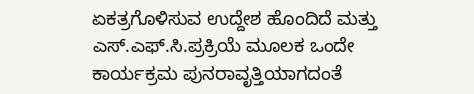ಏಕತ್ರಗೊಳಿಸುವ ಉದ್ದೇಶ ಹೊಂದಿದೆ ಮತ್ತು ಎಸ್.ಎಫ್.ಸಿ.ಪ್ರಕ್ರಿಯೆ ಮೂಲಕ ಒಂದೇ ಕಾರ್ಯಕ್ರಮ ಪುನರಾವೃತ್ತಿಯಾಗದಂತೆ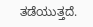ತಡೆಯುತ್ತದೆ.